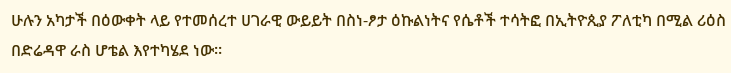ሁሉን አካታች በዕውቀት ላይ የተመሰረተ ሀገራዊ ውይይት በስነ-ፆታ ዕኩልነትና የሴቶች ተሳትፎ በኢትዮጲያ ፖለቲካ በሚል ሪዕስ በድሬዳዋ ራስ ሆቴል እየተካሄደ ነው።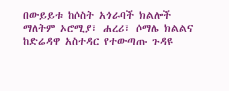በውይይቱ ከሶስት አጎራባች ክልሎች ማለትም ኦሮሚያ፣ ሐረሪ፣ ሶማሌ ክልልና ከድሬዳዋ አስተዳር የተውጣጡ ጉዳዩ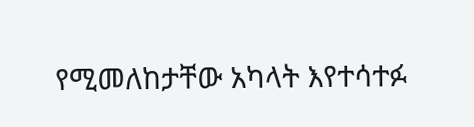የሚመለከታቸው አካላት እየተሳተፉ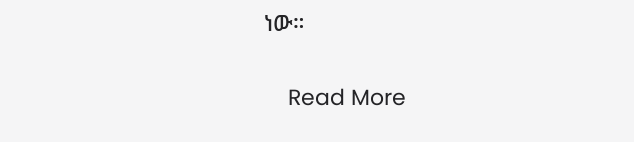ነው።

    Read More